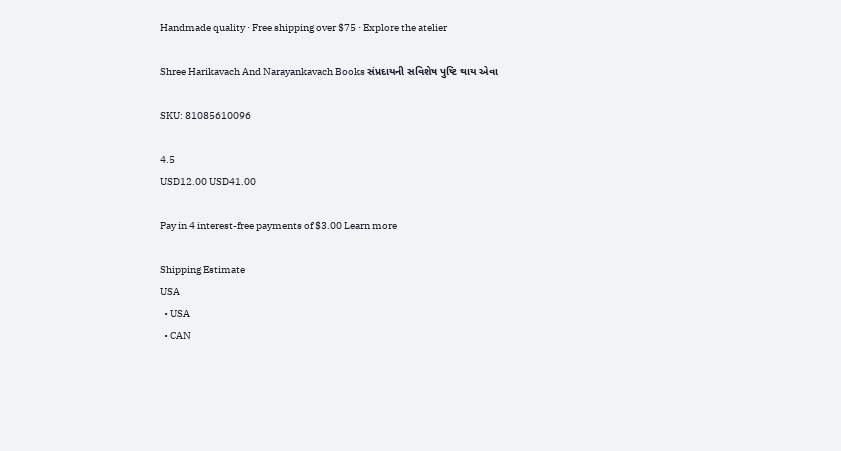Handmade quality · Free shipping over $75 · Explore the atelier

Shree Harikavach And Narayankavach Books સંપ્રદાયની સવિશેષ પુષ્ટિ થાય એવા

SKU: 81085610096

4.5
USD12.00 USD41.00

Pay in 4 interest-free payments of $3.00 Learn more

Shipping Estimate
USA
  • USA
  • CAN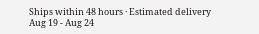Ships within 48 hours · Estimated delivery Aug 19 - Aug 24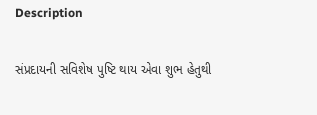Description

સંપ્રદાયની સવિશેષ પુષ્ટિ થાય એવા શુભ હેતુથી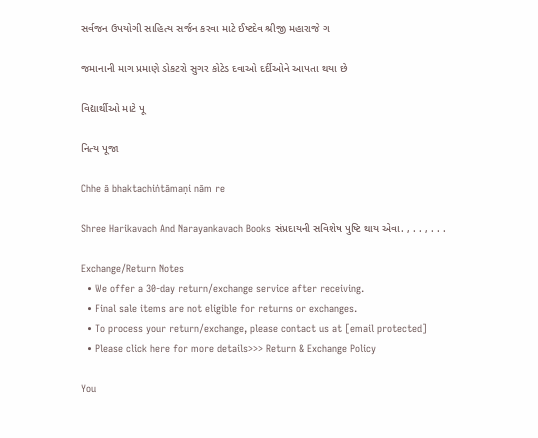સર્વજન ઉપયોગી સાહિત્ય સર્જન કરવા માટે ઈષ્ટદેવ શ્રીજી મહારાજે ગ

જમાનાની માગ પ્રમાણે ડોકટરો સુગર કોટેડ દવાઓ દર્દીઓને આપતા થયા છે

વિદ્યાર્થીઓ માટે પૂ

નિત્ય પૂજા

Chhe ā bhaktachiṅtāmaṇi nām re

Shree Harikavach And Narayankavach Books સંપ્રદાયની સવિશેષ પુષ્ટિ થાય એવા. , . . , . . .

Exchange/Return Notes
  • We offer a 30-day return/exchange service after receiving.
  • Final sale items are not eligible for returns or exchanges.
  • To process your return/exchange, please contact us at [email protected]
  • Please click here for more details>>> Return & Exchange Policy

You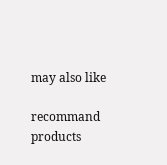may also like

recommand products